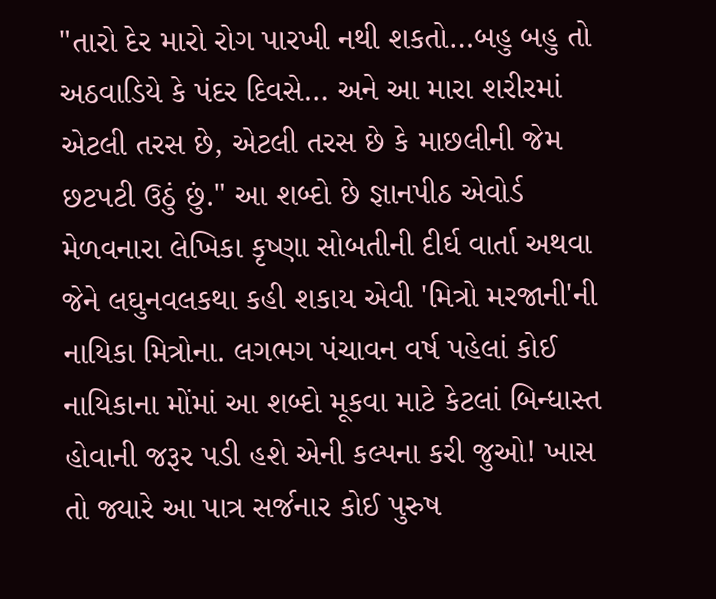"તારો દેર મારો રોગ પારખી નથી શકતો…બહુ બહુ તો અઠવાડિયે કે પંદર દિવસે… અને આ મારા શરીરમાં એટલી તરસ છે, એટલી તરસ છે કે માછલીની જેમ છટપટી ઉઠું છું." આ શબ્દો છે જ્ઞાનપીઠ એવોર્ડ મેળવનારા લેખિકા કૃષ્ણા સોબતીની દીર્ઘ વાર્તા અથવા જેને લઘુનવલકથા કહી શકાય એવી 'મિત્રો મરજાની'ની નાયિકા મિત્રોના. લગભગ પંચાવન વર્ષ પહેલાં કોઈ નાયિકાના મોંમાં આ શબ્દો મૂકવા માટે કેટલાં બિન્ધાસ્ત હોવાની જરૂર પડી હશે એની કલ્પના કરી જુઓ! ખાસ તો જ્યારે આ પાત્ર સર્જનાર કોઈ પુરુષ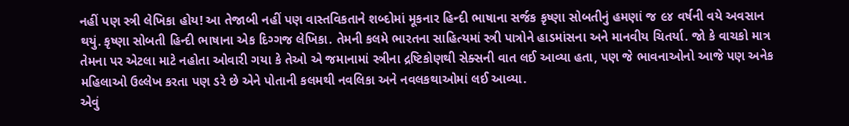નહીં પણ સ્ત્રી લેખિકા હોય! આ તેજાબી નહીં પણ વાસ્તવિકતાને શબ્દોમાં મૂકનાર હિન્દી ભાષાના સર્જક કૃષ્ણા સોબતીનું હમણાં જ ૯૪ વર્ષની વયે અવસાન થયું. કૃષ્ણા સોબતી હિન્દી ભાષાના એક દિગ્ગજ લેખિકા. તેમની કલમે ભારતના સાહિત્યમાં સ્ત્રી પાત્રોને હાડમાંસના અને માનવીય ચિતર્યા. જો કે વાચકો માત્ર તેમના પર એટલા માટે નહોતા ઓવારી ગયા કે તેઓ એ જમાનામાં સ્ત્રીના દ્રષ્ટિકોણથી સેક્સની વાત લઈ આવ્યા હતા, પણ જે ભાવનાઓનો આજે પણ અનેક મહિલાઓ ઉલ્લેખ કરતા પણ ડરે છે એને પોતાની કલમથી નવલિકા અને નવલકથાઓમાં લઈ આવ્યા.
એવું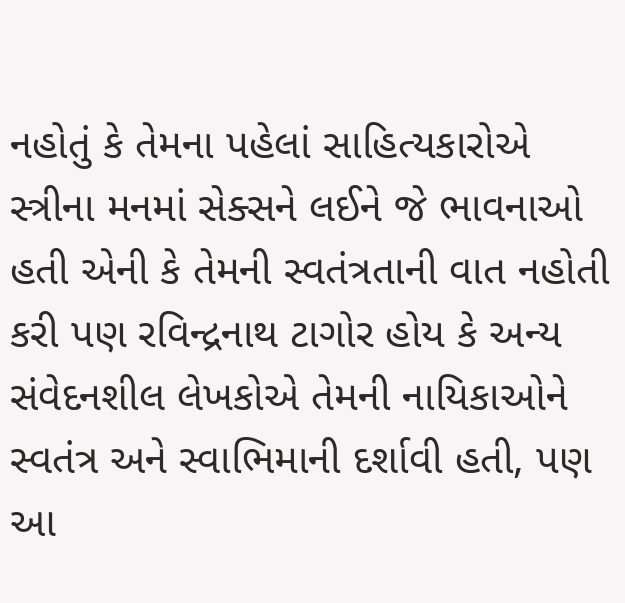નહોતું કે તેમના પહેલાં સાહિત્યકારોએ સ્ત્રીના મનમાં સેક્સને લઈને જે ભાવનાઓ હતી એની કે તેમની સ્વતંત્રતાની વાત નહોતી કરી પણ રવિન્દ્રનાથ ટાગોર હોય કે અન્ય સંવેદનશીલ લેખકોએ તેમની નાયિકાઓને સ્વતંત્ર અને સ્વાભિમાની દર્શાવી હતી, પણ આ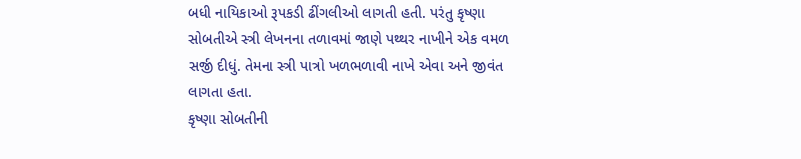બધી નાયિકાઓ રૂપકડી ઢીંગલીઓ લાગતી હતી. પરંતુ કૃષ્ણા સોબતીએ સ્ત્રી લેખનના તળાવમાં જાણે પથ્થર નાખીને એક વમળ સર્જી દીધું. તેમના સ્ત્રી પાત્રો ખળભળાવી નાખે એવા અને જીવંત લાગતા હતા.
કૃષ્ણા સોબતીની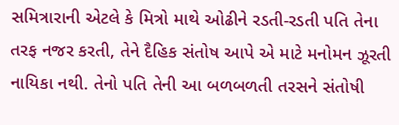સમિત્રારાની એટલે કે મિત્રો માથે ઓઢીને રડતી-રડતી પતિ તેના તરફ નજર કરતી, તેને દૈહિક સંતોષ આપે એ માટે મનોમન ઝૂરતી નાયિકા નથી. તેનો પતિ તેની આ બળબળતી તરસને સંતોષી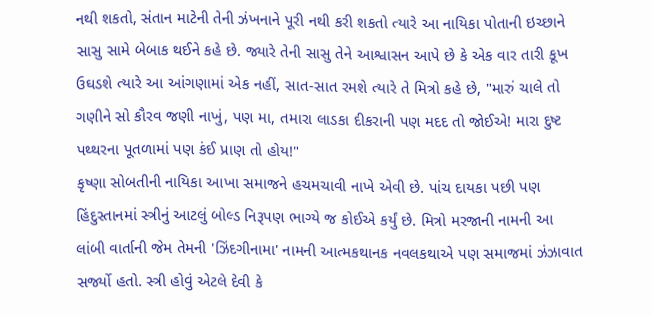નથી શકતો, સંતાન માટેની તેની ઝંખનાને પૂરી નથી કરી શકતો ત્યારે આ નાયિકા પોતાની ઇચ્છાને સાસુ સામે બેબાક થઈને કહે છે. જ્યારે તેની સાસુ તેને આશ્વાસન આપે છે કે એક વાર તારી કૂખ ઉઘડશે ત્યારે આ આંગણામાં એક નહીં, સાત-સાત રમશે ત્યારે તે મિત્રો કહે છે, "મારું ચાલે તો ગણીને સો કૌરવ જણી નાખું, પણ મા, તમારા લાડકા દીકરાની પણ મદદ તો જોઈએ! મારા દુષ્ટ પથ્થરના પૂતળામાં પણ કંઈ પ્રાણ તો હોય!"
કૃષ્ણા સોબતીની નાયિકા આખા સમાજને હચમચાવી નાખે એવી છે. પાંચ દાયકા પછી પણ હિંદુસ્તાનમાં સ્ત્રીનું આટલું બોલ્ડ નિરૂપણ ભાગ્યે જ કોઈએ કર્યું છે. મિત્રો મરજાની નામની આ લાંબી વાર્તાની જેમ તેમની 'ઝિંદગીનામા' નામની આત્મકથાનક નવલકથાએ પણ સમાજમાં ઝંઝાવાત સર્જ્યો હતો. સ્ત્રી હોવું એટલે દેવી કે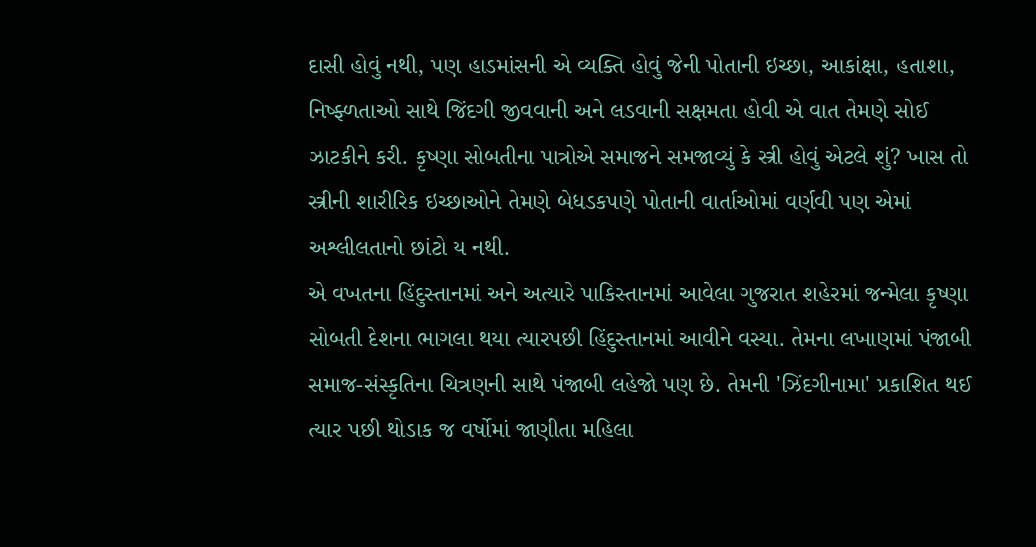દાસી હોવું નથી, પણ હાડમાંસની એ વ્યક્તિ હોવું જેની પોતાની ઇચ્છા, આકાંક્ષા, હતાશા, નિષ્ફ્ળતાઓ સાથે જિંદગી જીવવાની અને લડવાની સક્ષમતા હોવી એ વાત તેમણે સોઈ ઝાટકીને કરી. કૃષ્ણા સોબતીના પાત્રોએ સમાજને સમજાવ્યું કે સ્ત્રી હોવું એટલે શું? ખાસ તો સ્ત્રીની શારીરિક ઇચ્છાઓને તેમણે બેધડકપણે પોતાની વાર્તાઓમાં વર્ણવી પણ એમાં અશ્લીલતાનો છાંટો ય નથી.
એ વખતના હિંદુસ્તાનમાં અને અત્યારે પાકિસ્તાનમાં આવેલા ગુજરાત શહેરમાં જન્મેલા કૃષ્ણા સોબતી દેશના ભાગલા થયા ત્યારપછી હિંદુસ્તાનમાં આવીને વસ્યા. તેમના લખાણમાં પંજાબી સમાજ-સંસ્કૃતિના ચિત્રણની સાથે પંજાબી લહેજો પણ છે. તેમની 'ઝિંદગીનામા' પ્રકાશિત થઈ ત્યાર પછી થોડાક જ વર્ષોમાં જાણીતા મહિલા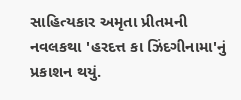સાહિત્યકાર અમૃતા પ્રીતમની નવલકથા 'હરદત્ત કા ઝિંદગીનામા'નું પ્રકાશન થયું.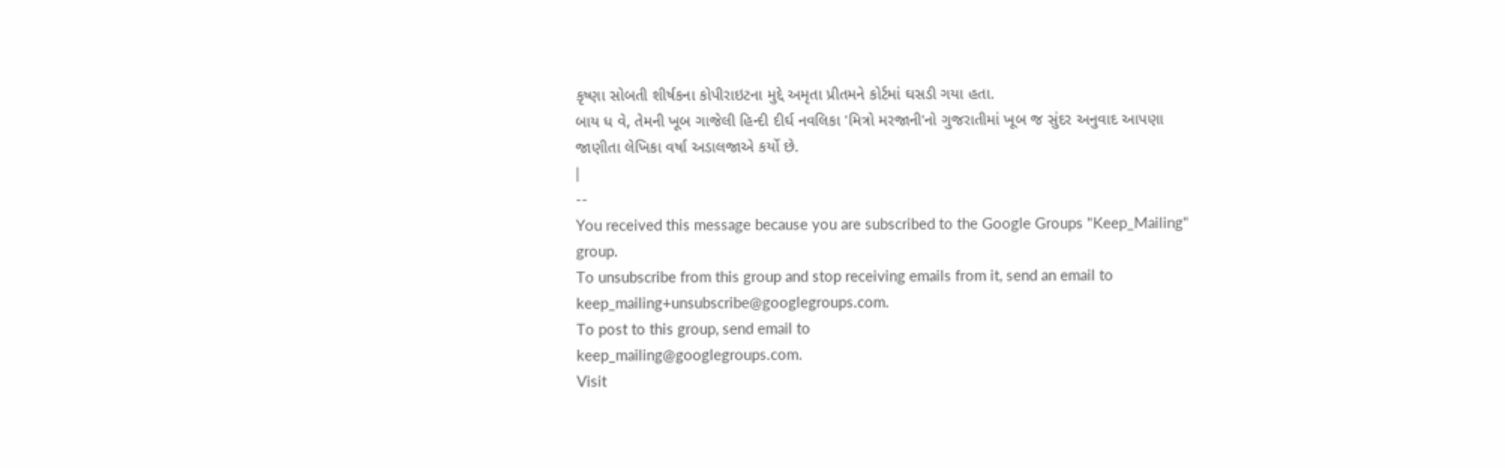કૃષ્ણા સોબતી શીર્ષકના કોપીરાઇટના મુદ્દે અમૃતા પ્રીતમને કોર્ટમાં ઘસડી ગયા હતા.
બાય ધ વે, તેમની ખૂબ ગાજેલી હિન્દી દીર્ઘ નવલિકા 'મિત્રો મરજાની'નો ગુજરાતીમાં ખૂબ જ સુંદર અનુવાદ આપણા જાણીતા લેખિકા વર્ષા અડાલજાએ કર્યો છે.
|
--
You received this message because you are subscribed to the Google Groups "Keep_Mailing" group.
To unsubscribe from this group and stop receiving emails from it, send an email to
keep_mailing+unsubscribe@googlegroups.com.
To post to this group, send email to
keep_mailing@googlegroups.com.
Visit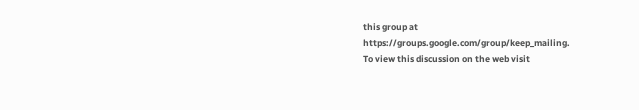this group at
https://groups.google.com/group/keep_mailing.
To view this discussion on the web visit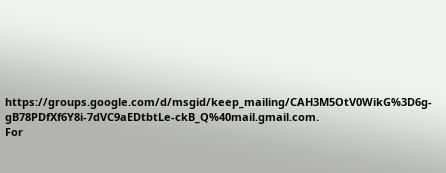https://groups.google.com/d/msgid/keep_mailing/CAH3M5OtV0WikG%3D6g-gB78PDfXf6Y8i-7dVC9aEDtbtLe-ckB_Q%40mail.gmail.com.
For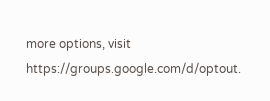more options, visit
https://groups.google.com/d/optout.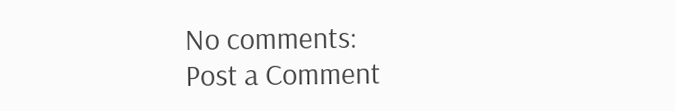No comments:
Post a Comment